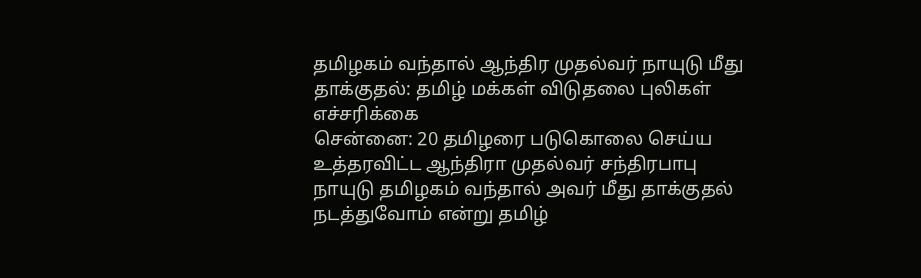தமிழகம் வந்தால் ஆந்திர முதல்வர் நாயுடு மீது தாக்குதல்: தமிழ் மக்கள் விடுதலை புலிகள் எச்சரிக்கை
சென்னை: 20 தமிழரை படுகொலை செய்ய உத்தரவிட்ட ஆந்திரா முதல்வர் சந்திரபாபு நாயுடு தமிழகம் வந்தால் அவர் மீது தாக்குதல் நடத்துவோம் என்று தமிழ்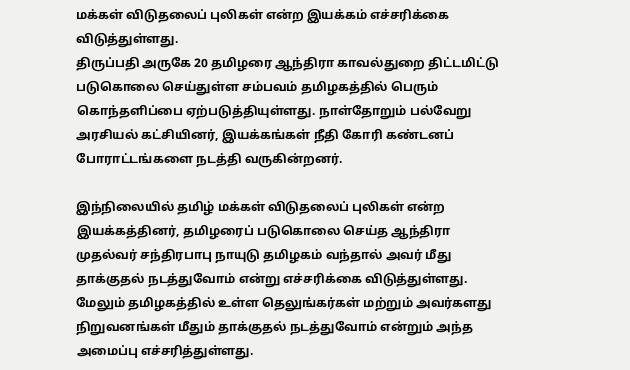மக்கள் விடுதலைப் புலிகள் என்ற இயக்கம் எச்சரிக்கை விடுத்துள்ளது.
திருப்பதி அருகே 20 தமிழரை ஆந்திரா காவல்துறை திட்டமிட்டு படுகொலை செய்துள்ள சம்பவம் தமிழகத்தில் பெரும் கொந்தளிப்பை ஏற்படுத்தியுள்ளது. நாள்தோறும் பல்வேறு அரசியல் கட்சியினர், இயக்கங்கள் நீதி கோரி கண்டனப் போராட்டங்களை நடத்தி வருகின்றனர்.

இந்நிலையில் தமிழ் மக்கள் விடுதலைப் புலிகள் என்ற இயக்கத்தினர், தமிழரைப் படுகொலை செய்த ஆந்திரா முதல்வர் சந்திரபாபு நாயுடு தமிழகம் வந்தால் அவர் மீது தாக்குதல் நடத்துவோம் என்று எச்சரிக்கை விடுத்துள்ளது.
மேலும் தமிழகத்தில் உள்ள தெலுங்கர்கள் மற்றும் அவர்களது நிறுவனங்கள் மீதும் தாக்குதல் நடத்துவோம் என்றும் அந்த அமைப்பு எச்சரித்துள்ளது.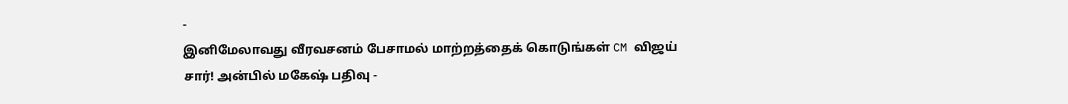-
இனிமேலாவது வீரவசனம் பேசாமல் மாற்றத்தைக் கொடுங்கள் CM விஜய் சார்! அன்பில் மகேஷ் பதிவு -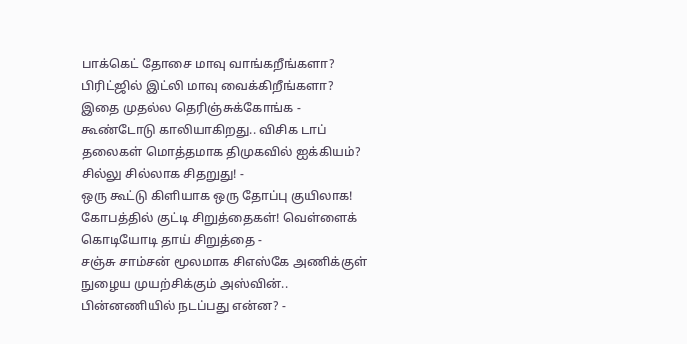பாக்கெட் தோசை மாவு வாங்கறீங்களா? பிரிட்ஜில் இட்லி மாவு வைக்கிறீங்களா? இதை முதல்ல தெரிஞ்சுக்கோங்க -
கூண்டோடு காலியாகிறது.. விசிக டாப் தலைகள் மொத்தமாக திமுகவில் ஐக்கியம்? சில்லு சில்லாக சிதறுது! -
ஒரு கூட்டு கிளியாக ஒரு தோப்பு குயிலாக! கோபத்தில் குட்டி சிறுத்தைகள்! வெள்ளைக் கொடியோடி தாய் சிறுத்தை -
சஞ்சு சாம்சன் மூலமாக சிஎஸ்கே அணிக்குள் நுழைய முயற்சிக்கும் அஸ்வின்.. பின்னணியில் நடப்பது என்ன? -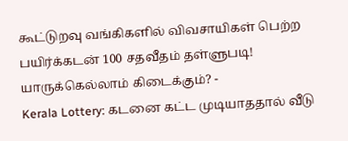கூட்டுறவு வங்கிகளில் விவசாயிகள் பெற்ற பயிர்க்கடன் 100 சதவீதம் தள்ளுபடி! யாருக்கெல்லாம் கிடைக்கும்? -
Kerala Lottery: கடனை கட்ட முடியாததால் வீடு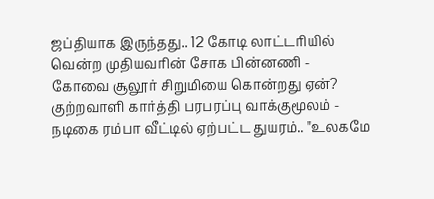ஜப்தியாக இருந்தது.. 12 கோடி லாட்டரியில் வென்ற முதியவரின் சோக பின்னணி -
கோவை சூலூர் சிறுமியை கொன்றது ஏன்? குற்றவாளி கார்த்தி பரபரப்பு வாக்குமூலம் -
நடிகை ரம்பா வீட்டில் ஏற்பட்ட துயரம்.. "உலகமே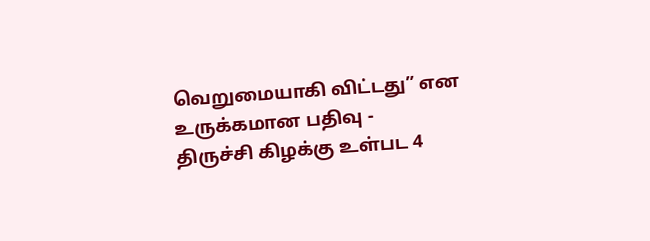வெறுமையாகி விட்டது” என உருக்கமான பதிவு -
திருச்சி கிழக்கு உள்பட 4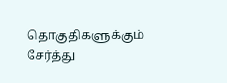தொகுதிகளுக்கும் சேர்த்து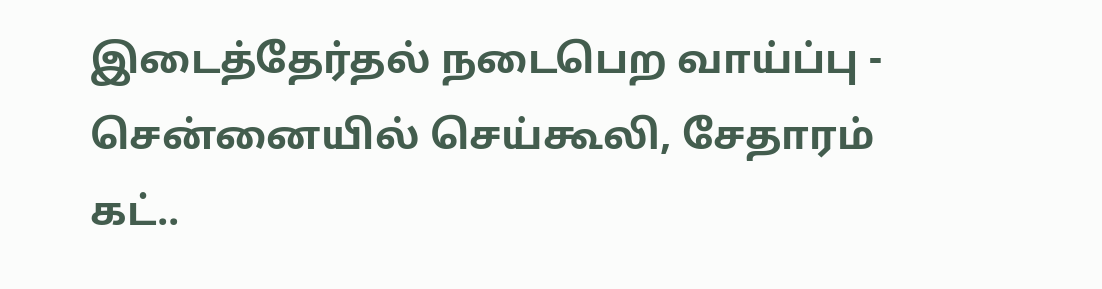இடைத்தேர்தல் நடைபெற வாய்ப்பு -
சென்னையில் செய்கூலி, சேதாரம் கட்..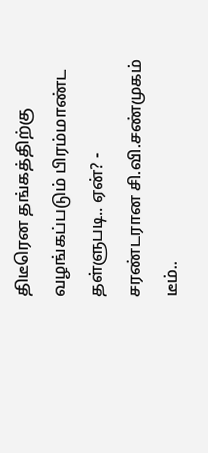திடீரென தங்கத்திற்கு வழங்கப்படும் பிரம்மாண்ட தள்ளுபடி.. ஏன்? -
சரண்டரான சி.வி.சண்முகம் டீம்..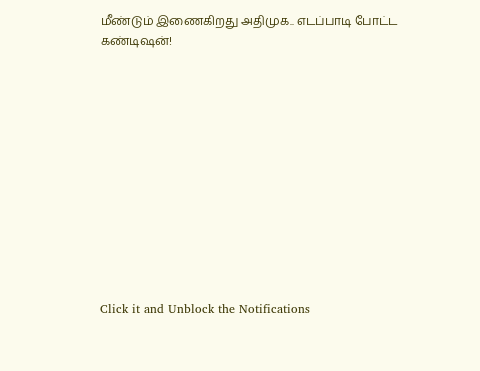மீண்டும் இணைகிறது அதிமுக.. எடப்பாடி போட்ட கண்டிஷன்!












Click it and Unblock the Notifications